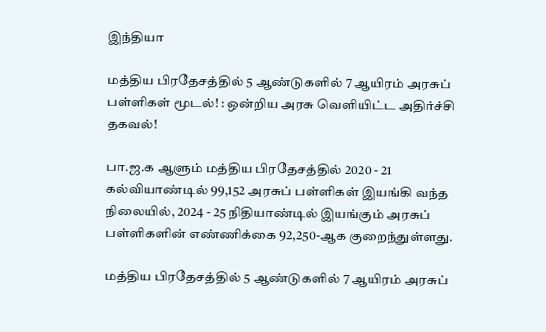இந்தியா

மத்திய பிரதேசத்தில் 5 ஆண்டுகளில் 7 ஆயிரம் அரசுப் பள்ளிகள் மூடல்! : ஒன்றிய அரசு வெளியிட்ட அதிர்ச்சி தகவல்!

பா.ஜ.க ஆளும் மத்திய பிரதேசத்தில் 2020 - 21 கல்வியாண்டில் 99,152 அரசுப் பள்ளிகள் இயங்கி வந்த நிலையில், 2024 - 25 நிதியாண்டில் இயங்கும் அரசுப் பள்ளிகளின் எண்ணிக்கை 92,250-ஆக குறைந்துள்ளது.

மத்திய பிரதேசத்தில் 5 ஆண்டுகளில் 7 ஆயிரம் அரசுப்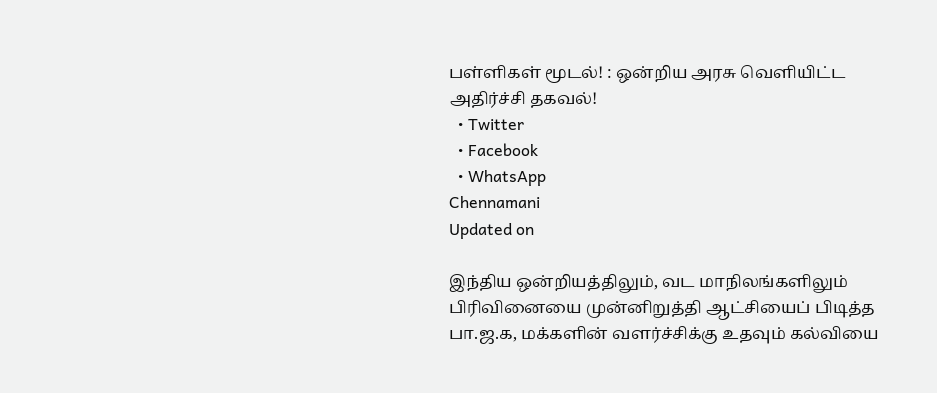பள்ளிகள் மூடல்! : ஒன்றிய அரசு வெளியிட்ட அதிர்ச்சி தகவல்!
  • Twitter
  • Facebook
  • WhatsApp
Chennamani
Updated on

இந்திய ஒன்றியத்திலும், வட மாநிலங்களிலும் பிரிவினையை முன்னிறுத்தி ஆட்சியைப் பிடித்த பா.ஜ.க, மக்களின் வளர்ச்சிக்கு உதவும் கல்வியை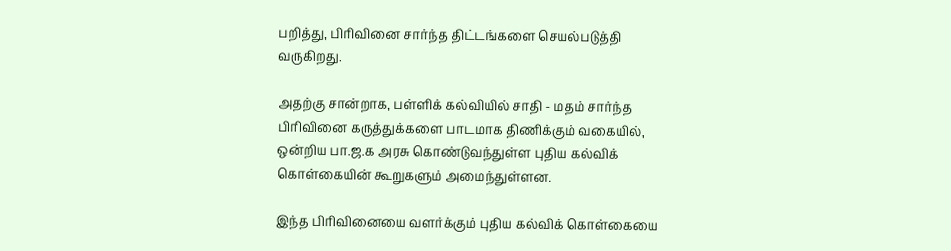பறித்து, பிரிவினை சார்ந்த திட்டங்களை செயல்படுத்தி வருகிறது.

அதற்கு சான்றாக, பள்ளிக் கல்வியில் சாதி - மதம் சார்ந்த பிரிவினை கருத்துக்களை பாடமாக திணிக்கும் வகையில், ஒன்றிய பா.ஜ.க அரசு கொண்டுவந்துள்ள புதிய கல்விக் கொள்கையின் கூறுகளும் அமைந்துள்ளன.

இந்த பிரிவினையை வளர்க்கும் புதிய கல்விக் கொள்கையை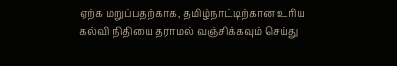ஏற்க மறுப்பதற்காக, தமிழ்நாட்டிற்கான உரிய கல்வி நிதியை தராமல் வஞ்சிக்கவும் செய்து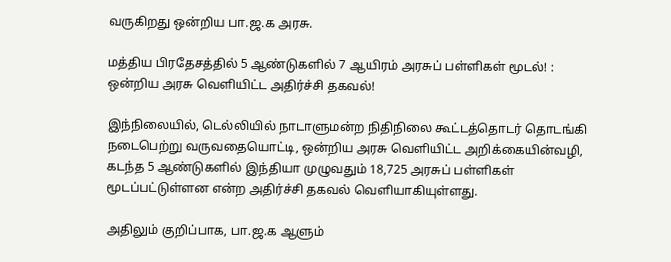வருகிறது ஒன்றிய பா.ஜ.க அரசு.

மத்திய பிரதேசத்தில் 5 ஆண்டுகளில் 7 ஆயிரம் அரசுப் பள்ளிகள் மூடல்! : ஒன்றிய அரசு வெளியிட்ட அதிர்ச்சி தகவல்!

இந்நிலையில், டெல்லியில் நாடாளுமன்ற நிதிநிலை கூட்டத்தொடர் தொடங்கி நடைபெற்று வருவதையொட்டி, ஒன்றிய அரசு வெளியிட்ட அறிக்கையின்வழி, கடந்த 5 ஆண்டுகளில் இந்தியா முழுவதும் 18,725 அரசுப் பள்ளிகள் மூடப்பட்டுள்ளன என்ற அதிர்ச்சி தகவல் வெளியாகியுள்ளது.

அதிலும் குறிப்பாக, பா.ஜ.க ஆளும்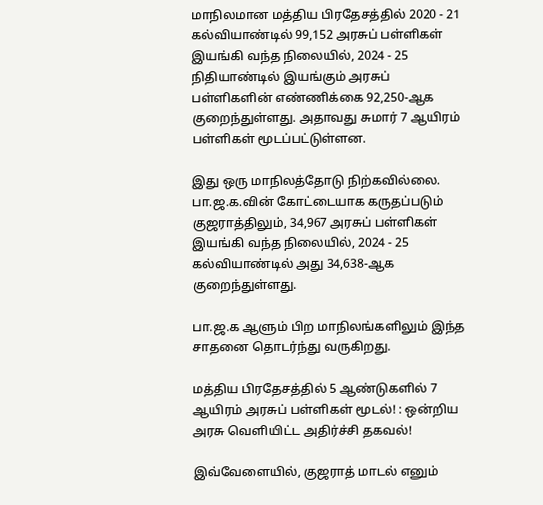மாநிலமான மத்திய பிரதேசத்தில் 2020 - 21 கல்வியாண்டில் 99,152 அரசுப் பள்ளிகள் இயங்கி வந்த நிலையில், 2024 - 25 நிதியாண்டில் இயங்கும் அரசுப் பள்ளிகளின் எண்ணிக்கை 92,250-ஆக குறைந்துள்ளது. அதாவது சுமார் 7 ஆயிரம் பள்ளிகள் மூடப்பட்டுள்ளன.

இது ஒரு மாநிலத்தோடு நிற்கவில்லை. பா.ஜ.க.வின் கோட்டையாக கருதப்படும் குஜராத்திலும், 34,967 அரசுப் பள்ளிகள் இயங்கி வந்த நிலையில், 2024 - 25 கல்வியாண்டில் அது 34,638-ஆக குறைந்துள்ளது.

பா.ஜ.க ஆளும் பிற மாநிலங்களிலும் இந்த சாதனை தொடர்ந்து வருகிறது.

மத்திய பிரதேசத்தில் 5 ஆண்டுகளில் 7 ஆயிரம் அரசுப் பள்ளிகள் மூடல்! : ஒன்றிய அரசு வெளியிட்ட அதிர்ச்சி தகவல்!

இவ்வேளையில், குஜராத் மாடல் எனும்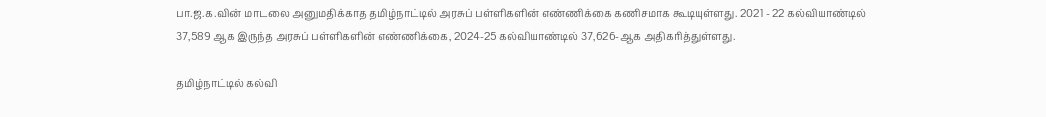பா.ஜ.க.வின் மாடலை அனுமதிக்காத தமிழ்நாட்டில் அரசுப் பள்ளிகளின் எண்ணிக்கை கணிசமாக கூடியுள்ளது. 2021 - 22 கல்வியாண்டில் 37,589 ஆக இருந்த அரசுப் பள்ளிகளின் எண்ணிக்கை, 2024-25 கல்வியாண்டில் 37,626-ஆக அதிகரித்துள்ளது.

தமிழ்நாட்டில் கல்வி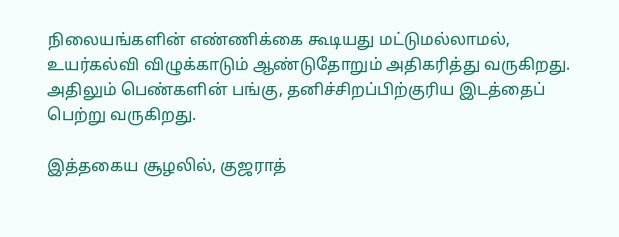நிலையங்களின் எண்ணிக்கை கூடியது மட்டுமல்லாமல், உயர்கல்வி விழுக்காடும் ஆண்டுதோறும் அதிகரித்து வருகிறது. அதிலும் பெண்களின் பங்கு, தனிச்சிறப்பிற்குரிய இடத்தைப் பெற்று வருகிறது.

இத்தகைய சூழலில், குஜராத்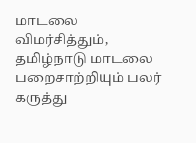மாடலை விமர்சித்தும், தமிழ்நாடு மாடலை பறைசாற்றியும் பலர் கருத்து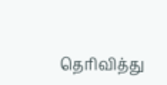தெரிவித்து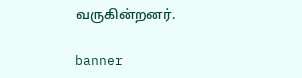வருகின்றனர்.

banner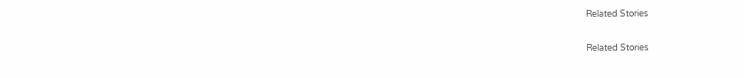Related Stories

Related Stories